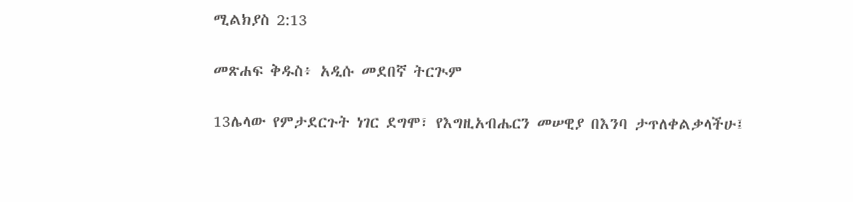ሚልክያስ 2:13

መጽሐፍ ቅዱስ፥ አዲሱ መደበኛ ትርጒም

13ሌላው የምታደርጉት ነገር ደግሞ፣ የእግዚአብሔርን መሠዊያ በእንባ ታጥለቀልቃላችሁ፤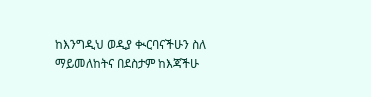ከእንግዲህ ወዲያ ቊርባናችሁን ስለ ማይመለከትና በደስታም ከእጃችሁ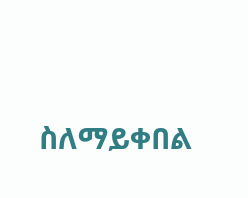ስለማይቀበል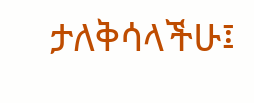ታለቅሳላችሁ፤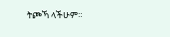ትጮኻ ላችሁም።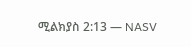ሚልክያስ 2:13 — NASV